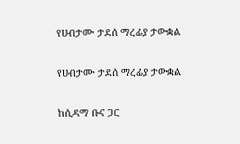የሀብታሙ ታደሰ ማረፊያ ታውቋል

የሀብታሙ ታደሰ ማረፊያ ታውቋል

ከሲዳማ ቡና ጋር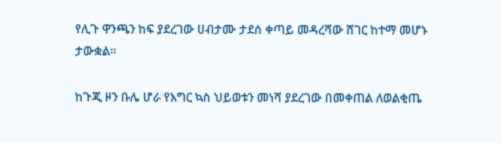የሊጉ ዋንጫን ከፍ ያደረገው ሀብታሙ ታደሰ ቀጣይ መዳረሻው ሸገር ከተማ መሆኑ ታውቋል።

ከጉጂ ዞን ቡሌ ሆራ የእግር ኳስ ህይወቱን መነሻ ያደረገው በመቀጠል ለወልቂጤ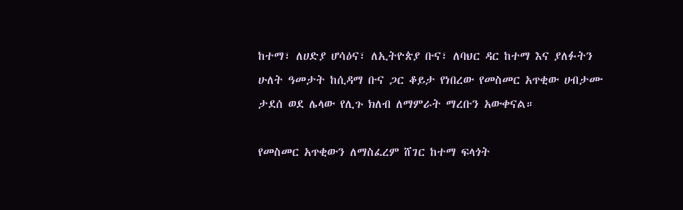ከተማ፣ ለሀድያ ሆሳዕና፣ ለኢትዮጵያ ቡና፣ ለባህር ዳር ከተማ እና ያለፉትን ሁለት ዓመታት ከሲዳማ ቡና ጋር ቆይታ የነበረው የመስመር አጥቂው ሀብታሙ ታደሰ ወደ ሌላው የሊጉ ክለብ ለማምራት ማረቡን አውቀናል።

የመስመር አጥቂውን ለማስፈረም ሸገር ከተማ ፍላጎት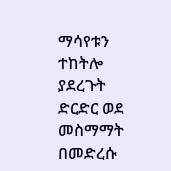ማሳየቱን ተከትሎ ያደረጉት ድርድር ወደ መስማማት በመድረሱ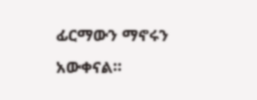ፊርማውን ማኖሩን አውቀናል።